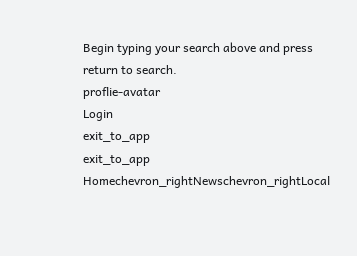Begin typing your search above and press return to search.
proflie-avatar
Login
exit_to_app
exit_to_app
Homechevron_rightNewschevron_rightLocal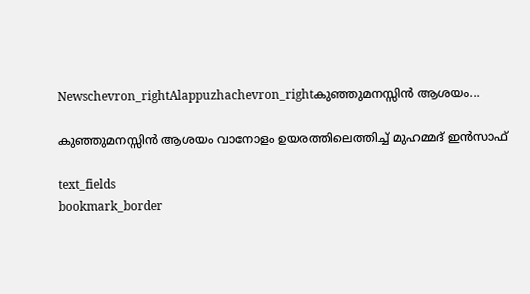Newschevron_rightAlappuzhachevron_rightകുഞ്ഞുമനസ്സിൻ ആശയം...

കുഞ്ഞുമനസ്സിൻ ആശയം വാനോളം ഉയരത്തിലെത്തിച്ച് മുഹമ്മദ് ഇന്‍സാഫ്

text_fields
bookmark_border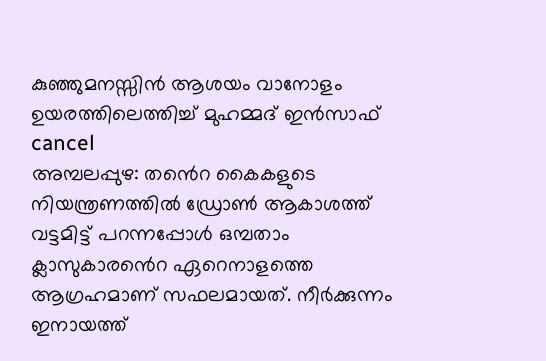കുഞ്ഞുമനസ്സിൻ ആശയം വാനോളം ഉയരത്തിലെത്തിച്ച് മുഹമ്മദ് ഇന്‍സാഫ്
cancel
അമ്പലപ്പുഴ: ത‍‍ൻെറ കൈകളുടെ നിയന്ത്രണത്തില്‍ ഡ്രോണ്‍ ആകാശത്ത് വട്ടമിട്ട് പറന്നപ്പോള്‍ ഒമ്പതാം ക്ലാസുകാര‍‍ൻെറ ഏറെനാളത്തെ ആഗ്രഹമാണ് സഫലമായത്. നീർക്കുന്നം ഇനായത്ത്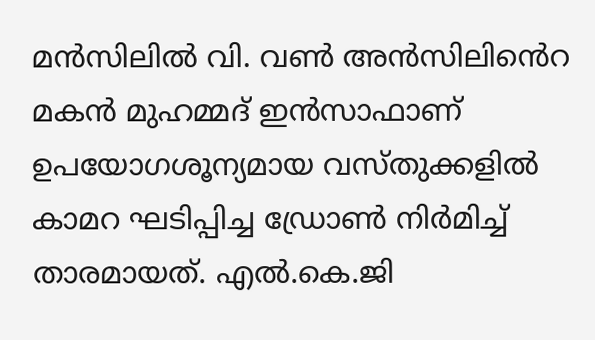മൻസിലിൽ വി. വൺ അൻസിലി‍ൻെറ മകൻ മുഹമ്മദ് ഇൻസാഫാണ് ഉപയോഗശൂന്യമായ വസ്തുക്കളിൽ കാമറ ഘടിപ്പിച്ച ഡ്രോൺ നിർമിച്ച് താരമായത്. എൽ.കെ.ജി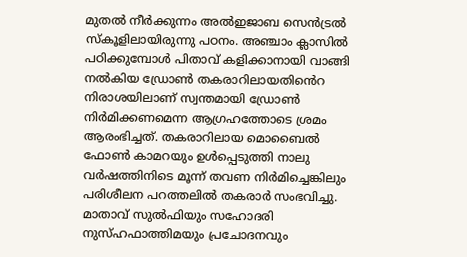മുതൽ നീർക്കുന്നം അൽഇജാബ സെൻട്രൽ സ്കൂളിലായിരുന്നു പഠനം. അഞ്ചാം ക്ലാസിൽ പഠിക്കുമ്പോൾ പിതാവ് കളിക്കാനായി വാങ്ങി നൽകിയ ഡ്രോൺ തകരാറിലായതി‍ൻെറ നിരാശയിലാണ് സ്വന്തമായി ഡ്രോൺ നിർമിക്കണമെന്ന ആഗ്രഹത്തോടെ ശ്രമം ആരംഭിച്ചത്. തകരാറിലായ മൊബൈൽ ഫോൺ കാമറയും ഉൾപ്പെടുത്തി നാലു വർഷത്തിനിടെ മൂന്ന് തവണ നിർമിച്ചെങ്കിലും പരിശീലന പറത്തലിൽ തകരാർ സംഭവിച്ചു. മാതാവ് സുൽഫിയും സഹോദരി നുസ്ഹഫാത്തിമയും പ്രചോദനവും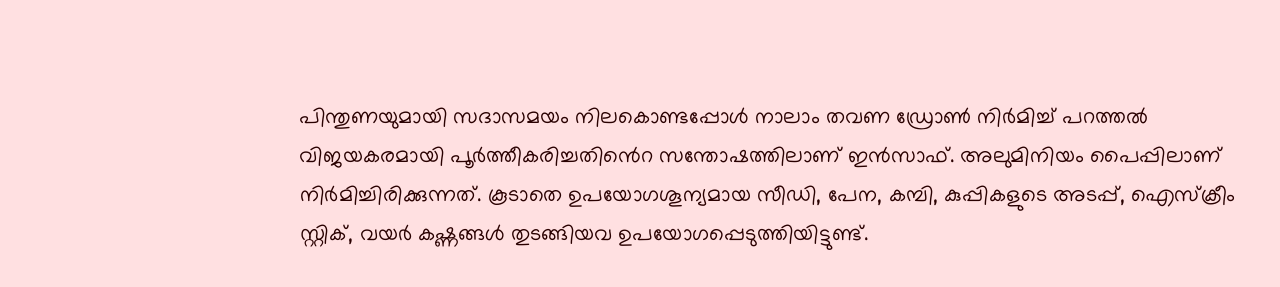പിന്തുണയുമായി സദാസമയം നിലകൊണ്ടപ്പോൾ നാലാം തവണ ഡ്രോൺ നിർമിച്ച് പറത്തൽ വിജയകരമായി പൂർത്തീകരിച്ചതി‍ൻെറ സന്തോഷത്തിലാണ് ഇൻസാഫ്. അലുമിനിയം പൈപ്പിലാണ് നിർമിച്ചിരിക്കുന്നത്. കൂടാതെ ഉപയോഗശൂന്യമായ സീഡി, പേന, കമ്പി, കുപ്പികളുടെ അടപ്പ്, ഐസ്ക്രീം സ്റ്റിക്, വയർ കഷ്ണങ്ങൾ തുടങ്ങിയവ ഉപയോഗപ്പെടുത്തിയിട്ടുണ്ട്.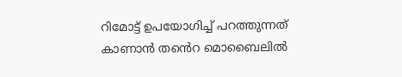റിമോട്ട് ഉപയോഗിച്ച് പറത്തുന്നത് കാണാൻ ത‍ൻെറ മൊബൈലിൽ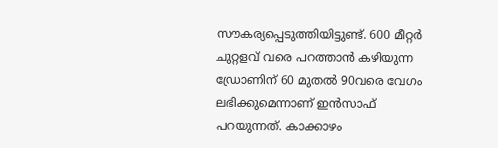സൗകര്യപ്പെടുത്തിയിട്ടുണ്ട്. 600 മീറ്റർ ചുറ്റളവ് വരെ പറത്താൻ കഴിയുന്ന ഡ്രോണിന് 60 മുതൽ 90വരെ വേഗം ലഭിക്കുമെന്നാണ് ഇൻസാഫ് പറയുന്നത്. കാക്കാഴം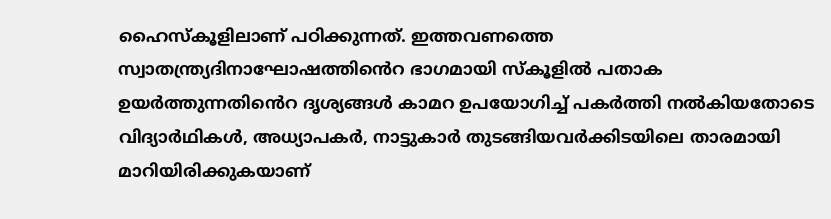ഹൈസ്കൂളിലാണ് പഠിക്കുന്നത്. ഇത്തവണത്തെ സ്വാതന്ത്ര്യദിനാഘോഷത്തി‍ൻെറ ഭാഗമായി സ്കൂളിൽ പതാക ഉയർത്തുന്നതി‍ൻെറ ദൃശ്യങ്ങൾ കാമറ ഉപയോഗിച്ച് പകർത്തി നൽകിയതോടെ വിദ്യാർഥികൾ, അധ്യാപകർ, നാട്ടുകാർ തുടങ്ങിയവർക്കിടയിലെ താരമായി മാറിയിരിക്കുകയാണ്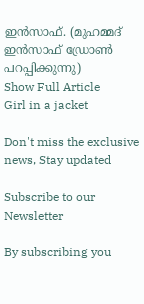ഇൻസാഫ്. (മുഹമ്മദ് ഇന്‍സാഫ് ഡ്രോണ്‍ പറപ്പിക്കുന്നു)
Show Full Article
Girl in a jacket

Don't miss the exclusive news, Stay updated

Subscribe to our Newsletter

By subscribing you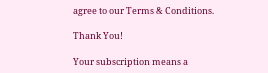agree to our Terms & Conditions.

Thank You!

Your subscription means a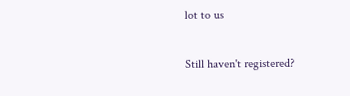lot to us

Still haven't registered?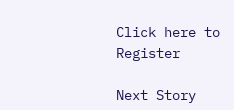Click here to Register

Next Story